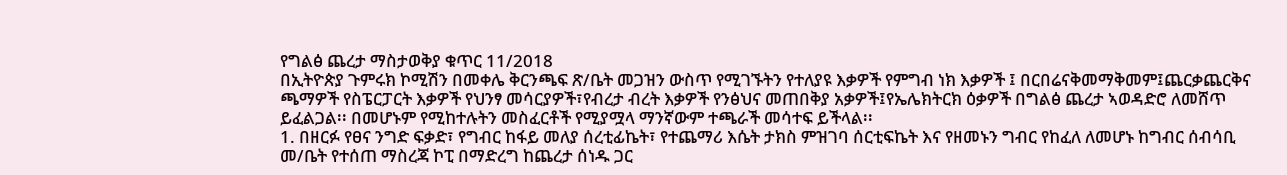የግልፅ ጨረታ ማስታወቅያ ቁጥር 11/2018
በኢትዮጵያ ጉምሩክ ኮሚሽን በመቀሌ ቅርንጫፍ ጽ/ቤት መጋዝን ውስጥ የሚገኙትን የተለያዩ እቃዎች የምግብ ነክ እቃዎች ፤ በርበሬናቅመማቅመም፤ጨርቃጨርቅና ጫማዎች የስፔርፓርት እቃዎች የህንፃ መሳርያዎች፣የብረታ ብረት እቃዎች የንፅህና መጠበቅያ አቃዎች፤የኤሌክትርክ ዕቃዎች በግልፅ ጨረታ ኣወዳድሮ ለመሸጥ ይፈልጋል፡፡ በመሆኑም የሚከተሉትን መስፈርቶች የሚያሟላ ማንኛውም ተጫራች መሳተፍ ይችላል፡፡
1. በዘርፉ የፀና ንግድ ፍቃድ፣ የግብር ከፋይ መለያ ሰረቲፊኬት፣ የተጨማሪ እሴት ታክስ ምዝገባ ሰርቲፍኬት እና የዘመኑን ግብር የከፈለ ለመሆኑ ከግብር ሰብሳቢ መ/ቤት የተሰጠ ማስረጃ ኮፒ በማድረግ ከጨረታ ሰነዱ ጋር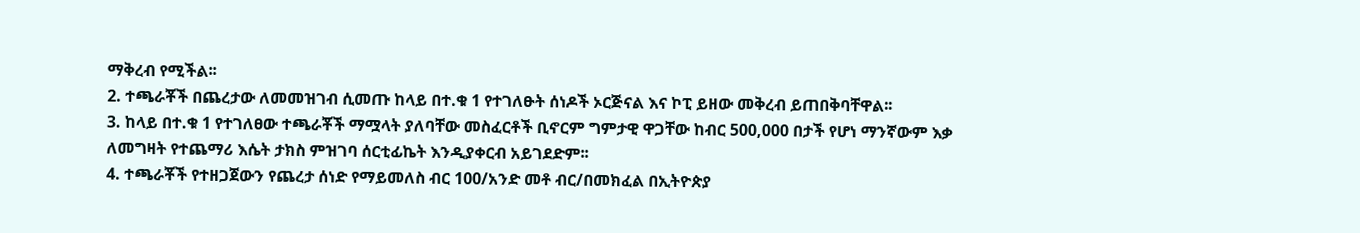ማቅረብ የሚችል፡፡
2. ተጫራቾች በጨረታው ለመመዝገብ ሲመጡ ከላይ በተ.ቁ 1 የተገለፁት ሰነዶች ኦርጅናል እና ኮፒ ይዘው መቅረብ ይጠበቅባቸዋል፡፡
3. ከላይ በተ.ቁ 1 የተገለፀው ተጫራቾች ማሟላት ያለባቸው መስፈርቶች ቢኖርም ግምታዊ ዋጋቸው ከብር 500,000 በታች የሆነ ማንኛውም እቃ ለመግዛት የተጨማሪ እሴት ታክስ ምዝገባ ሰርቲፊኬት እንዲያቀርብ አይገደድም፡፡
4. ተጫራቾች የተዘጋጀውን የጨረታ ሰነድ የማይመለስ ብር 100/አንድ መቶ ብር/በመክፈል በኢትዮጵያ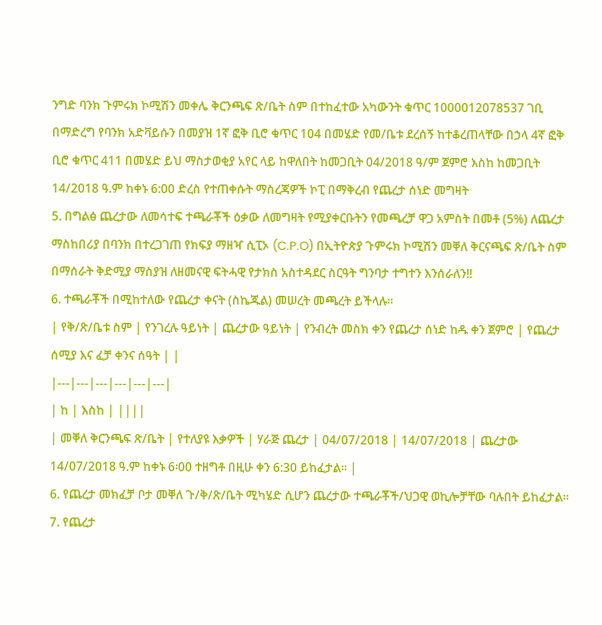ንግድ ባንክ ጉምሩክ ኮሚሽን መቀሌ ቅርንጫፍ ጽ/ቤት ስም በተከፈተው አካውንት ቁጥር 1000012078537 ገቢ በማድረግ የባንክ አድቫይሱን በመያዝ 1ኛ ፎቅ ቢሮ ቁጥር 104 በመሄድ የመ/ቤቱ ደረሰኝ ከተቆረጠላቸው በኃላ 4ኛ ፎቅ ቢሮ ቁጥር 411 በመሄድ ይህ ማስታወቂያ አየር ላይ ከዋለበት ከመጋቢት 04/2018 ዓ/ም ጀምሮ እስከ ከመጋቢት 14/2018 ዓ.ም ከቀኑ 6:00 ድረስ የተጠቀሱት ማስረጃዎች ኮፒ በማቅረብ የጨረታ ሰነድ መግዛት
5. በግልፅ ጨረታው ለመሳተፍ ተጫራቾች ዕቃው ለመግዛት የሚያቀርቡትን የመጫረቻ ዋጋ አምስት በመቶ (5%) ለጨረታ ማስከበሪያ በባንክ በተረጋገጠ የክፍያ ማዘዣ ሲፒኦ (C.P.O) በኢትዮጵያ ጉምሩክ ኮሚሽን መቐለ ቅርናጫፍ ጽ/ቤት ስም በማሰራት ቅድሚያ ማስያዝ ለዘመናዊ ፍትሓዊ የታክስ አስተዳደር ስርዓት ግንባታ ተግተን እንሰራለን!!
6. ተጫራቾች በሚከተለው የጨረታ ቀናት (ስኬጁል) መሠረት መጫረት ይችላሉ፡፡
| የቅ/ጽ/ቤቱ ስም | የንገረሉ ዓይነት | ጨረታው ዓይነት | የንብረት መስክ ቀን የጨረታ ሰነድ ከዱ ቀን ጀምሮ | የጨረታ ሰሚያ እና ፈቻ ቀንና ሰዓት | |
|---|---|---|---|---|---|
| ከ | እስከ | ||||
| መቐለ ቅርንጫፍ ጽ/ቤት | የተለያዩ እቃዎች | ሃራጅ ጨረታ | 04/07/2018 | 14/07/2018 | ጨረታው 14/07/2018 ዓ.ም ከቀኑ 6፡00 ተዘግቶ በዚሁ ቀን 6:30 ይከፈታል፡፡ |
6. የጨረታ መክፈቻ ቦታ መቐለ ጉ/ቅ/ጽ/ቤት ሚካሄድ ሲሆን ጨረታው ተጫራቾች/ህጋዊ ወኪሎቻቸው ባሉበት ይከፈታል፡፡
7. የጨረታ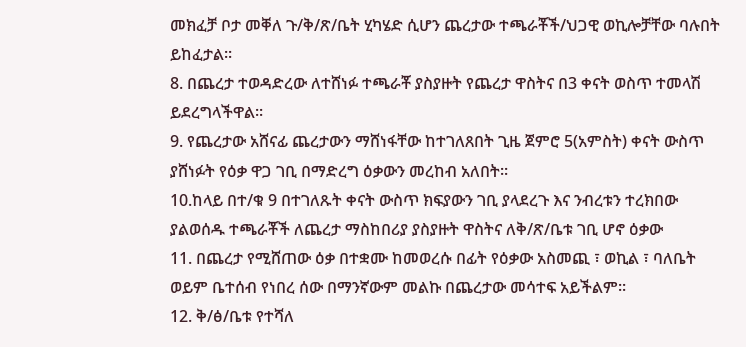መክፈቻ ቦታ መቐለ ጉ/ቅ/ጽ/ቤት ሂካሄድ ሲሆን ጨረታው ተጫራቾች/ህጋዊ ወኪሎቻቸው ባሉበት ይከፈታል፡፡
8. በጨረታ ተወዳድረው ለተሸነፉ ተጫራቾ ያስያዙት የጨረታ ዋስትና በ3 ቀናት ወስጥ ተመላሽ ይደረግላችዋል፡፡
9. የጨረታው አሸናፊ ጨረታውን ማሸነፋቸው ከተገለጸበት ጊዜ ጀምሮ 5(አምስት) ቀናት ውስጥ ያሸነፉት የዕቃ ዋጋ ገቢ በማድረግ ዕቃውን መረከብ አለበት፡፡
10.ከላይ በተ/ቁ 9 በተገለጹት ቀናት ውስጥ ክፍያውን ገቢ ያላደረጉ እና ንብረቱን ተረክበው ያልወሰዱ ተጫራቾች ለጨረታ ማስከበሪያ ያስያዙት ዋስትና ለቅ/ጽ/ቤቱ ገቢ ሆኖ ዕቃው
11. በጨረታ የሚሸጠው ዕቃ በተቋሙ ከመወረሱ በፊት የዕቃው አስመጪ ፣ ወኪል ፣ ባለቤት ወይም ቤተሰብ የነበረ ሰው በማንኛውም መልኩ በጨረታው መሳተፍ አይችልም፡፡
12. ቅ/ፅ/ቤቱ የተሻለ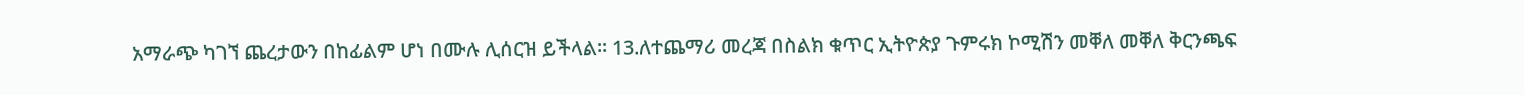አማራጭ ካገኘ ጨረታውን በከፊልም ሆነ በሙሉ ሊሰርዝ ይችላል፡፡ 13.ለተጨማሪ መረጃ በስልክ ቁጥር ኢትዮጵያ ጉምሩክ ኮሚሽን መቐለ መቐለ ቅርንጫፍ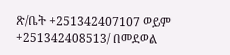ጽ/ቤት +251342407107 ወይም +251342408513/ በመደወል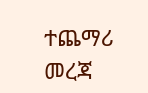ተጨማሪ መረጃ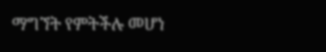ማግኘት የምትችሉ መሆነ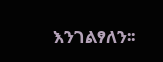እንገልፃለን፡፡